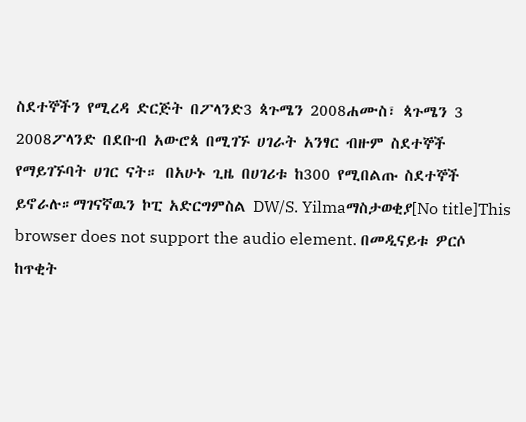ስደተኞችን የሚረዳ ድርጅት በፖላንድ3 ጳጉሜን 2008ሐሙስ፣ ጳጉሜን 3 2008ፖላንድ በደቡብ አውሮጳ በሚገኙ ሀገራት አንፃር ብዙም ስደተኞች የማይገኙባት ሀገር ናት። በአሁኑ ጊዜ በሀገሪቱ ከ300 የሚበልጡ ስደተኞች ይኖራሉ።ማገናኛዉን ኮፒ አድርግምስል DW/S. Yilmaማስታወቂያ[No title]This browser does not support the audio element. በመዲናይቱ ዎርሶ ከጥቂት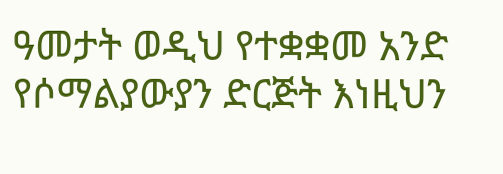ዓመታት ወዲህ የተቋቋመ አንድ የሶማልያውያን ድርጅት እነዚህን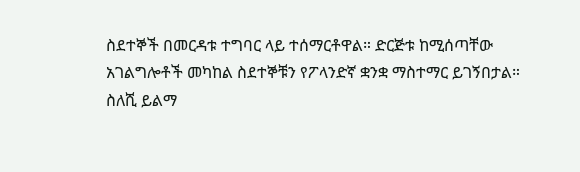ስደተኞች በመርዳቱ ተግባር ላይ ተሰማርቶዋል። ድርጅቱ ከሚሰጣቸው አገልግሎቶች መካከል ስደተኞቹን የፖላንድኛ ቋንቋ ማስተማር ይገኝበታል። ስለሺ ይልማ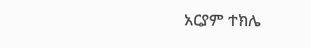አርያም ተክሌ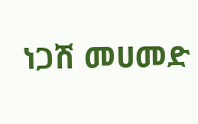ነጋሽ መሀመድ